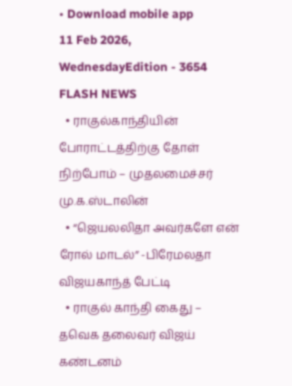• Download mobile app
11 Feb 2026, WednesdayEdition - 3654
FLASH NEWS
  • ராகுல்காந்தியின் போராட்டத்திற்கு தோள் நிற்போம் – முதலமைச்சர் மு.க.ஸ்டாலின்
  • “ஜெயலலிதா அவர்களே என் ரோல் மாடல்” -பிரேமலதா விஜயகாந்த் பேட்டி
  • ராகுல் காந்தி கைது – தவெக தலைவர் விஜய் கண்டனம்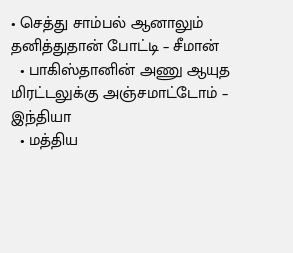• செத்து சாம்பல் ஆனாலும் தனித்துதான் போட்டி – சீமான்
  • பாகிஸ்தானின் அணு ஆயுத மிரட்டலுக்கு அஞ்சமாட்டோம் – இந்தியா
  • மத்திய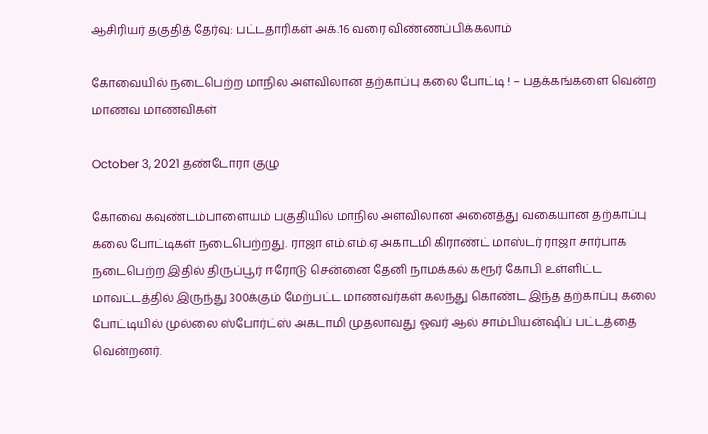ஆசிரியர் தகுதித் தேர்வு: பட்டதாரிகள் அக்.16 வரை விண்ணப்பிக்கலாம்

கோவையில் நடைபெற்ற மாநில அளவிலான தற்காப்பு கலை போட்டி ! – பதக்கங்களை வென்ற மாணவ மாணவிகள்

October 3, 2021 தண்டோரா குழு

கோவை கவுண்டம்பாளையம் பகுதியில் மாநில அளவிலான அனைத்து வகையான தற்காப்பு கலை போட்டிகள் நடைபெற்றது. ராஜா எம்.எம்.ஏ அகாடமி கிராண்ட் மாஸ்டர் ராஜா சார்பாக நடைபெற்ற இதில் திருப்பூர் ஈரோடு சென்னை தேனி நாமக்கல் கரூர் கோபி உள்ளிட்ட மாவட்டத்தில் இருந்து 300க்கும் மேற்பட்ட மாணவர்கள் கலந்து கொண்ட இந்த தற்காப்பு கலை போட்டியில் முல்லை ஸ்போர்ட்ஸ் அகடாமி முதலாவது ஓவர் ஆல் சாம்பியன்ஷிப் பட்டத்தை வென்றனர்.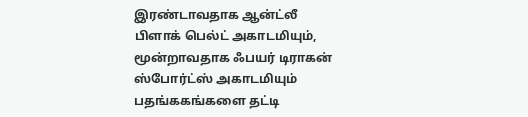இரண்டாவதாக ஆன்ட்லீ பிளாக் பெல்ட் அகாடமியும், மூன்றாவதாக ஃபயர் டிராகன் ஸ்போர்ட்ஸ் அகாடமியும் பதங்ககங்களை தட்டி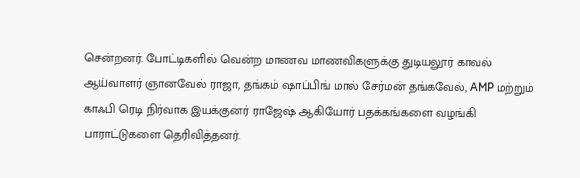சென்றனர். போட்டிகளில் வென்ற மாணவ மாணவிகளுக்கு துடியலூர் காவல் ஆய்வாளர் ஞானவேல் ராஜா, தங்கம் ஷாப்பிங் மால் சேர்மன் தங்கவேல், AMP மற்றும் காஃபி ரெடி நிர்வாக இயக்குனர் ராஜேஷ் ஆகியோர் பதக்கங்களை வழங்கி பாராட்டுகளை தெரிவித்தனர்.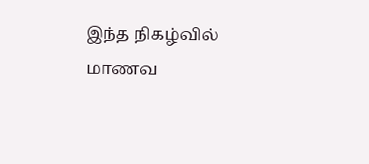இந்த நிகழ்வில் மாணவ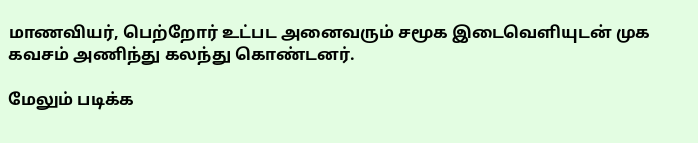மாணவியர், பெற்றோர் உட்பட அனைவரும் சமூக இடைவெளியுடன் முக கவசம் அணிந்து கலந்து கொண்டனர்.

மேலும் படிக்க